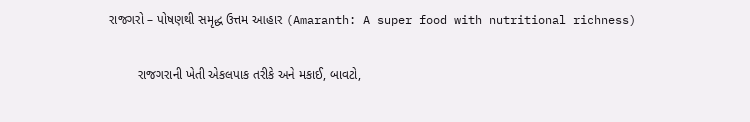રાજગરો – પોષણથી સમૃદ્ધ ઉત્તમ આહાર (Amaranth: A super food with nutritional richness)

        રાજગરાની ખેતી એકલપાક તરીકે અને મકાઈ, બાવટો,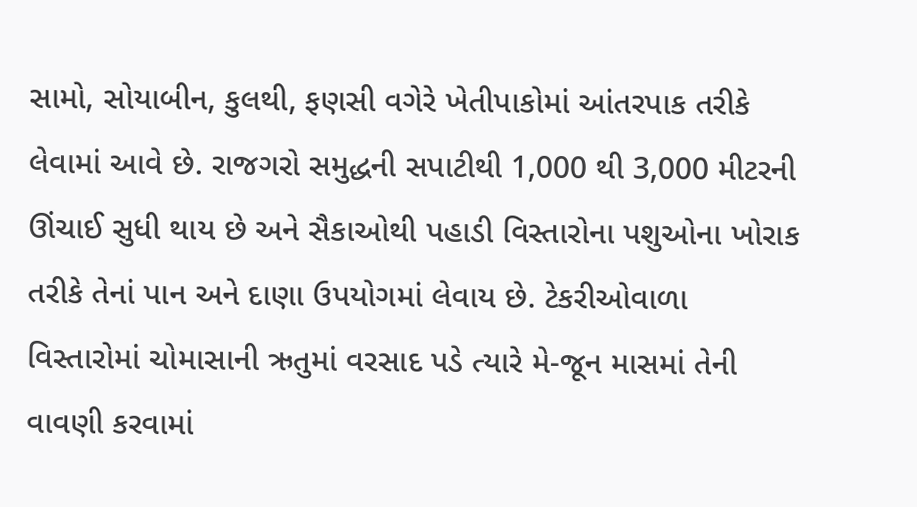સામો, સોયાબીન, કુલથી, ફણસી વગેરે ખેતીપાકોમાં આંતરપાક તરીકે લેવામાં આવે છે. રાજગરો સમુદ્ધની સપાટીથી 1,000 થી 3,000 મીટરની ઊંચાઈ સુધી થાય છે અને સૈકાઓથી પહાડી વિસ્તારોના પશુઓના ખોરાક તરીકે તેનાં પાન અને દાણા ઉપયોગમાં લેવાય છે. ટેકરીઓવાળા વિસ્તારોમાં ચોમાસાની ઋતુમાં વરસાદ પડે ત્યારે મે-જૂન માસમાં તેની વાવણી કરવામાં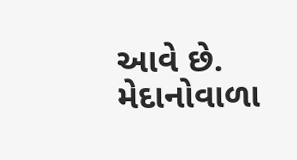આવે છે. મેદાનોવાળા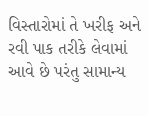વિસ્તારોમાં તે ખરીફ અને રવી પાક તરીકે લેવામાં આવે છે પરંતુ સામાન્ય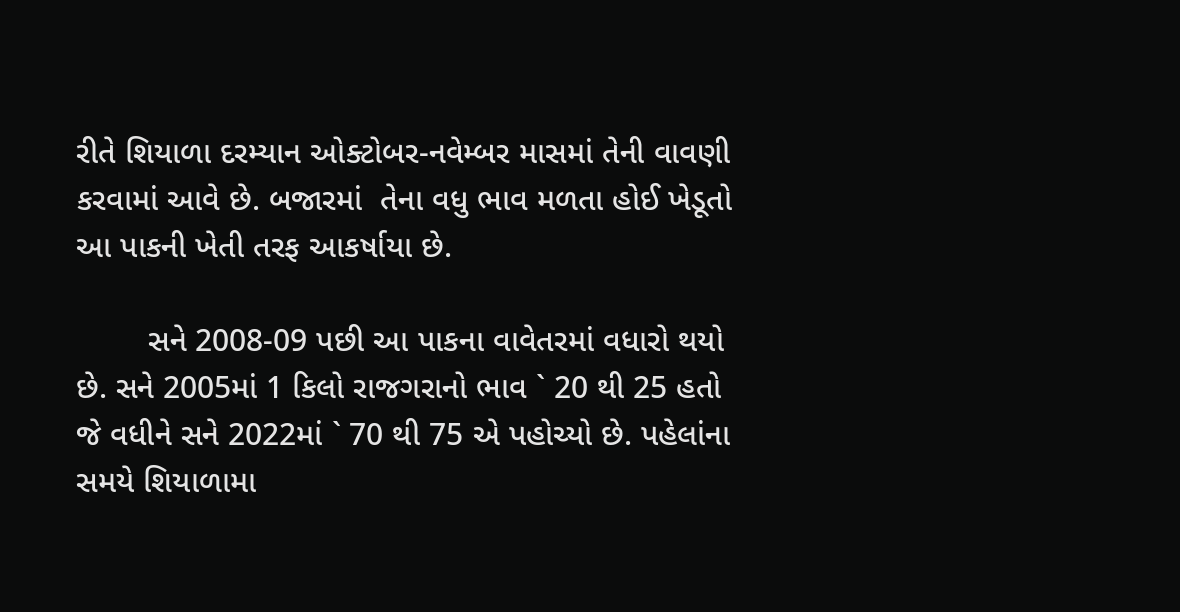રીતે શિયાળા દરમ્યાન ઓક્ટોબર-નવેમ્બર માસમાં તેની વાવણી કરવામાં આવે છે. બજારમાં  તેના વધુ ભાવ મળતા હોઈ ખેડૂતો આ પાકની ખેતી તરફ આકર્ષાયા છે.

        સને 2008-09 પછી આ પાકના વાવેતરમાં વધારો થયો છે. સને 2005માં 1 કિલો રાજગરાનો ભાવ ` 20 થી 25 હતો જે વધીને સને 2022માં ` 70 થી 75 એ પહોચ્યો છે. પહેલાંના સમયે શિયાળામા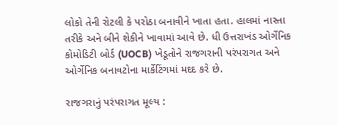લોકો તેની રોટલી કે પરોઠા બનાવીને ખાતા હતા. હાલમાં નાસ્તા તરીકે અને બીને શેકીને ખાવામાં આવે છે. ધી ઉત્તરાખંડ ઓર્ગેનિક કોમોડિટી બોર્ડ (UOCB) ખેડૂતોને રાજગરાની પરંપરાગત અને ઓર્ગેનિક બનાવટોના માર્કેટિંગમાં મદદ કરે છે.

રાજગરાનું પરંપરાગત મૂલ્ય :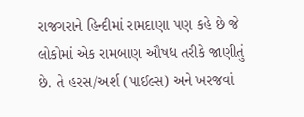રાજગરાને હિન્દીમાં રામદાણા પણ કહે છે જે લોકોમાં એક રામબાણ ઔષધ તરીકે જાણીતું છે. તે હરસ/અર્શ (પાઈલ્સ) અને ખરજવાં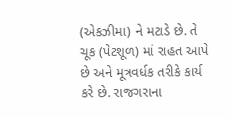(એકઝીમા) ને મટાડે છે. તે ચૂક (પેટશૂળ) માં રાહત આપે છે અને મૂત્રવર્ધક તરીકે કાર્ય કરે છે. રાજગરાના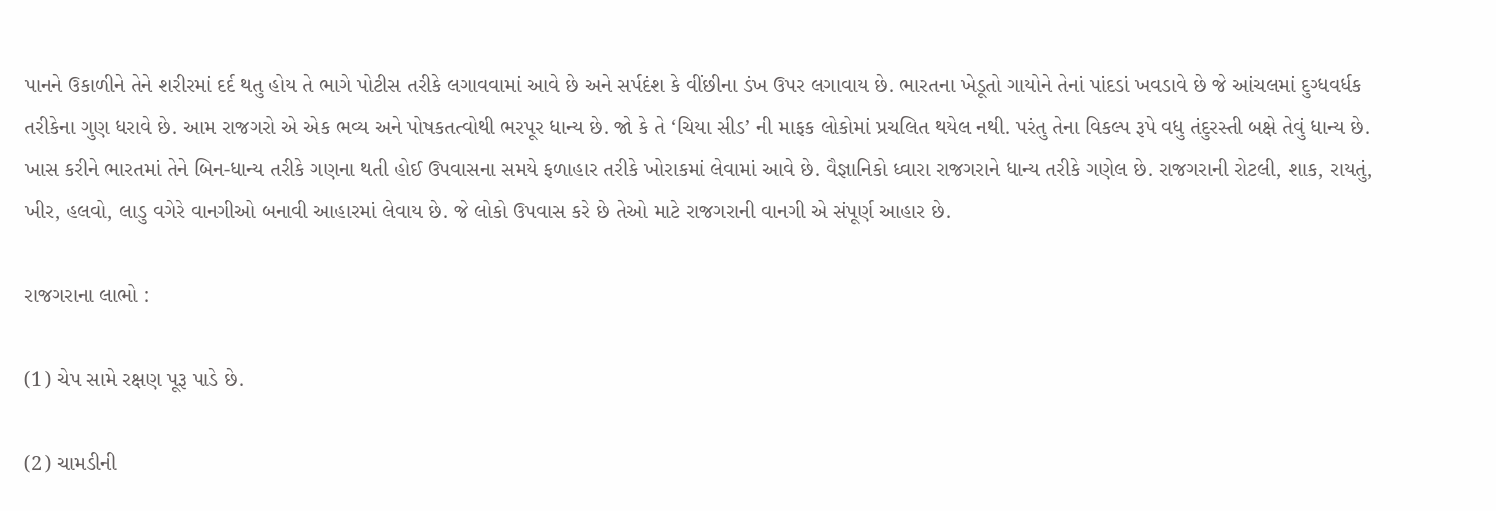પાનને ઉકાળીને તેને શરીરમાં દર્દ થતુ હોય તે ભાગે પોટીસ તરીકે લગાવવામાં આવે છે અને સર્પદંશ કે વીંછીના ડંખ ઉપર લગાવાય છે. ભારતના ખેડૂતો ગાયોને તેનાં પાંદડાં ખવડાવે છે જે આંચલમાં દુગ્ધવર્ધક તરીકેના ગુણ ધરાવે છે. આમ રાજગરો એ એક ભવ્ય અને પોષકતત્વોથી ભરપૂર ધાન્ય છે. જો કે તે ‘ચિયા સીડ’ ની માફક લોકોમાં પ્રચલિત થયેલ નથી. પરંતુ તેના વિકલ્પ રૂપે વધુ તંદુરસ્તી બક્ષે તેવું ધાન્ય છે. ખાસ કરીને ભારતમાં તેને બિન-ધાન્ય તરીકે ગણના થતી હોઈ ઉપવાસના સમયે ફળાહાર તરીકે ખોરાકમાં લેવામાં આવે છે. વૈજ્ઞાનિકો ધ્વારા રાજગરાને ધાન્ય તરીકે ગણેલ છે. રાજગરાની રોટલી, શાક, રાયતું, ખીર, હલવો, લાડુ વગેરે વાનગીઓ બનાવી આહારમાં લેવાય છે. જે લોકો ઉપવાસ કરે છે તેઓ માટે રાજગરાની વાનગી એ સંપૂર્ણ આહાર છે.

રાજગરાના લાભો :

(1) ચેપ સામે રક્ષણ પૂરૂ પાડે છે.

(2) ચામડીની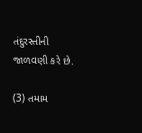તંદુરસ્તીની જાળવણી કરે છે.

(3) તમામ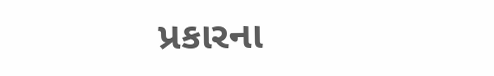પ્રકારના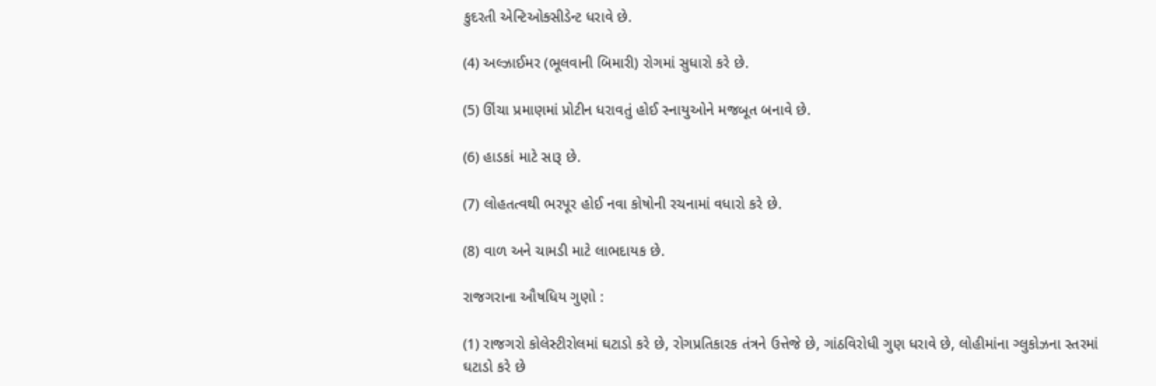કુદરતી એન્ટિઓક્સીડેન્ટ ધરાવે છે.

(4) અલ્ઝાઈમર (ભૂલવાની બિમારી) રોગમાં સુધારો કરે છે.

(5) ઊંચા પ્રમાણમાં પ્રોટીન ધરાવતું હોઈ સ્નાયુઓને મજબૂત બનાવે છે.

(6) હાડકાં માટે સારૂ છે.

(7) લોહતત્વથી ભરપૂર હોઈ નવા કોષોની રચનામાં વધારો કરે છે.

(8) વાળ અને ચામડી માટે લાભદાયક છે.

રાજગરાના ઔષધિય ગુણો :

(1) રાજગરો કોલેસ્ટીરોલમાં ઘટાડો કરે છે, રોગપ્રતિકારક તંત્રને ઉત્તેજે છે, ગાંઠવિરોધી ગુણ ધરાવે છે, લોહીમાંના ગ્લુકોઝના સ્તરમાં ઘટાડો કરે છે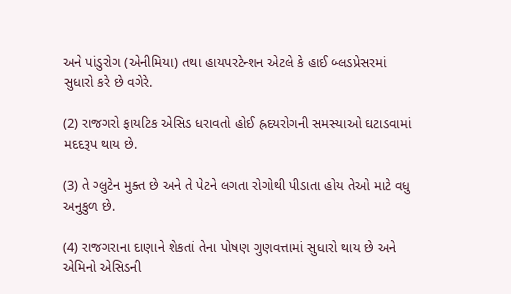અને પાંડુરોગ (એનીમિયા) તથા હાયપરટેન્શન એટલે કે હાઈ બ્લડપ્રેસરમાં સુધારો કરે છે વગેરે.

(2) રાજગરો ફાયટિક એસિડ ધરાવતો હોઈ હ્રદયરોગની સમસ્યાઓ ઘટાડવામાં મદદરૂપ થાય છે.

(3) તે ગ્લુટેન મુક્ત છે અને તે પેટને લગતા રોગોથી પીડાતા હોય તેઓ માટે વધુ અનુકુળ છે.

(4) રાજગરાના દાણાને શેકતાં તેના પોષણ ગુણવત્તામાં સુધારો થાય છે અને એમિનો એસિડની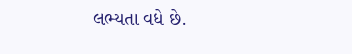લભ્યતા વધે છે.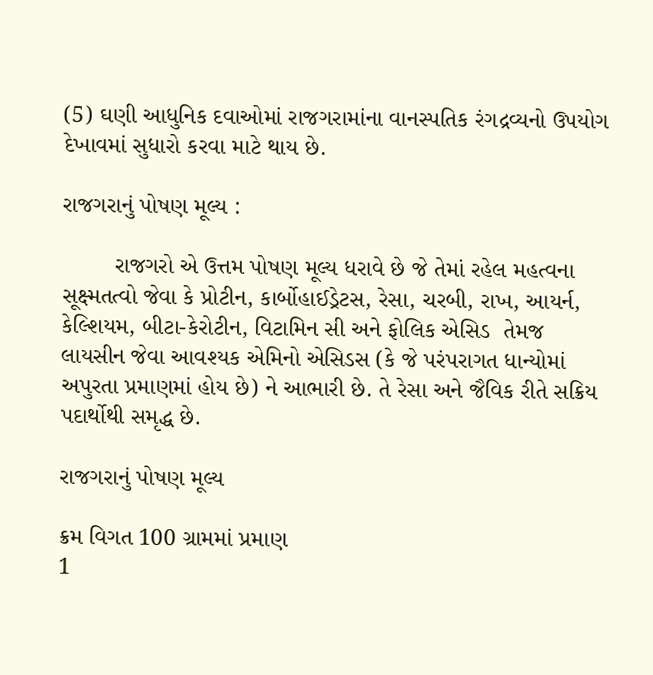(5) ઘણી આધુનિક દવાઓમાં રાજગરામાંના વાનસ્પતિક રંગદ્રવ્યનો ઉપયોગ દેખાવમાં સુધારો કરવા માટે થાય છે.

રાજગરાનું પોષણ મૂલ્ય :

        રાજગરો એ ઉત્તમ પોષણ મૂલ્ય ધરાવે છે જે તેમાં રહેલ મહત્વના સૂક્ષ્મતત્વો જેવા કે પ્રોટીન, કાર્બોહાઈડ્રેટસ, રેસા, ચરબી, રાખ, આયર્ન, કેલ્શિયમ, બીટા-કેરોટીન, વિટામિન સી અને ફોલિક એસિડ  તેમજ લાયસીન જેવા આવશ્યક એમિનો એસિડસ (કે જે પરંપરાગત ધાન્યોમાં અપુરતા પ્રમાણમાં હોય છે) ને આભારી છે. તે રેસા અને જૈવિક રીતે સક્રિય પદાર્થોથી સમૃદ્ધ છે.

રાજગરાનું પોષણ મૂલ્ય

ક્રમ વિગત 100 ગ્રામમાં પ્રમાણ
1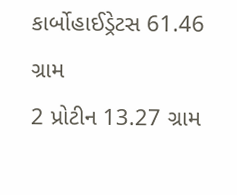કાર્બોહાઈડ્રેટસ 61.46 ગ્રામ
2 પ્રોટીન 13.27 ગ્રામ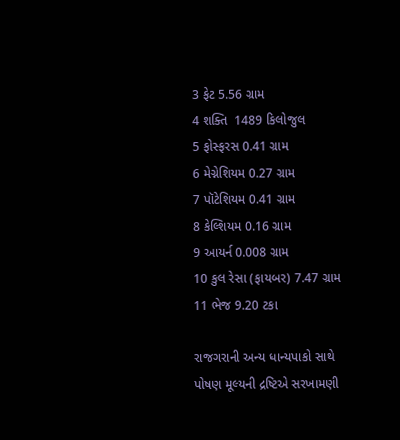3 ફેટ 5.56 ગ્રામ
4 શક્તિ  1489 કિલોજુલ
5 ફોસ્ફરસ 0.41 ગ્રામ
6 મેગ્નેશિયમ 0.27 ગ્રામ
7 પૉટેશિયમ 0.41 ગ્રામ
8 કેલ્શિયમ 0.16 ગ્રામ
9 આયર્ન 0.008 ગ્રામ
10 કુલ રેસા (ફાયબર) 7.47 ગ્રામ
11 ભેજ 9.20 ટકા

રાજગરાની અન્ય ધાન્યપાકો સાથે પોષણ મૂલ્યની દ્રષ્ટિએ સરખામણી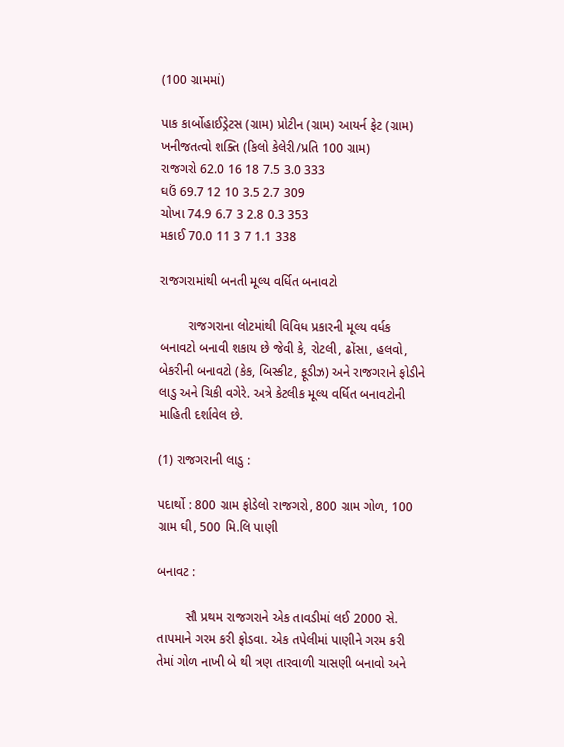(100 ગ્રામમાં)

પાક કાર્બોહાઈડ્રેટસ (ગ્રામ) પ્રોટીન (ગ્રામ) આયર્ન ફેટ (ગ્રામ) ખનીજતત્વો શક્તિ (કિલો કેલેરી/પ્રતિ 100 ગ્રામ)
રાજગરો 62.0 16 18 7.5 3.0 333
ઘઉં 69.7 12 10 3.5 2.7 309
ચોખા 74.9 6.7 3 2.8 0.3 353
મકાઈ 70.0 11 3 7 1.1 338

રાજગરામાંથી બનતી મૂલ્ય વર્ધિત બનાવટો

        રાજગરાના લોટમાંથી વિવિધ પ્રકારની મૂલ્ય વર્ધક બનાવટો બનાવી શકાય છે જેવી કે, રોટલી, ઢોંસા, હલવો, બેકરીની બનાવટો (કેક, બિસ્કીટ, ફૂડીઝ) અને રાજગરાને ફોડીને લાડુ અને ચિકી વગેરે. અત્રે કેટલીક મૂલ્ય વર્ધિત બનાવટોની માહિતી દર્શાવેલ છે.

(1) રાજગરાની લાડુ :

પદાર્થો : 800 ગ્રામ ફોડેલો રાજગરો, 800 ગ્રામ ગોળ, 100 ગ્રામ ઘી, 500 મિ.લિ પાણી

બનાવટ :

        સૌ પ્રથમ રાજગરાને એક તાવડીમાં લઈ 2000 સે. તાપમાને ગરમ કરી ફોડવા. એક તપેલીમાં પાણીને ગરમ કરી તેમાં ગોળ નાખી બે થી ત્રણ તારવાળી ચાસણી બનાવો અને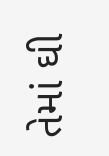તેમાં ઘી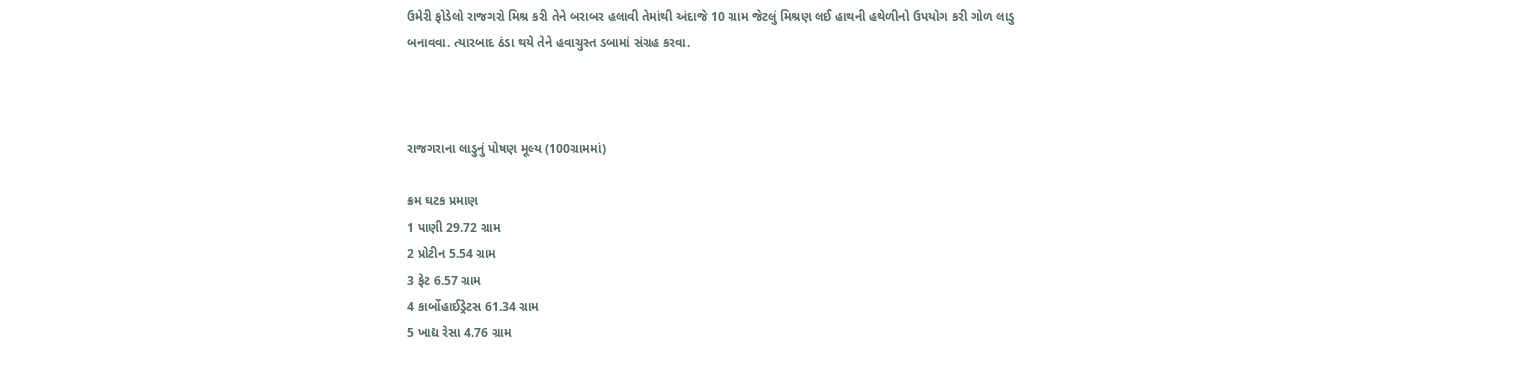ઉમેરી ફોડેલો રાજગરો મિશ્ર કરી તેને બરાબર હલાવી તેમાંથી અંદાજે 10 ગ્રામ જેટલું મિશ્રણ લઈ હાથની હથેળીનો ઉપયોગ કરી ગોળ લાડુ બનાવવા. ત્યારબાદ ઠંડા થયે તેને હવાચુસ્ત ડબામાં સંગ્રહ કરવા.



રાજગરાના લાડુનું પોષણ મૂલ્ય (100ગ્રામમાં)

ક્રમ ઘટક પ્રમાણ
1 પાણી 29.72 ગ્રામ
2 પ્રોટીન 5.54 ગ્રામ
3 ફેટ 6.57 ગ્રામ
4 કાર્બોહાઈડ્રેટસ 61.34 ગ્રામ
5 ખાદ્ય રેસા 4.76 ગ્રામ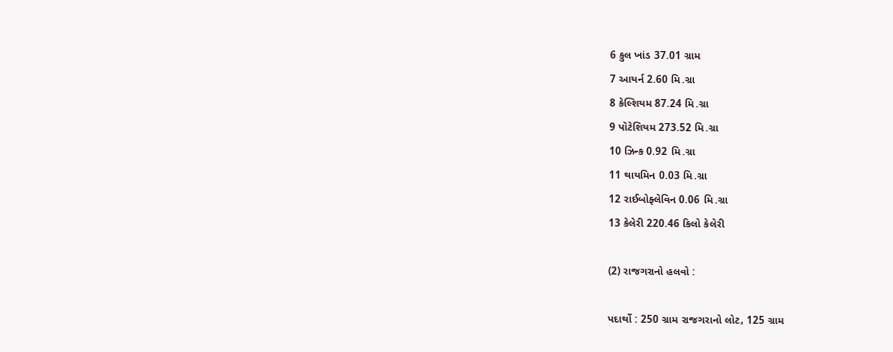6 કુલ ખાંડ 37.01 ગ્રામ
7 આયર્ન 2.60 મિ.ગ્રા
8 કેલ્શિયમ 87.24 મિ.ગ્રા
9 પૉટેશિયમ 273.52 મિ.ગ્રા
10 ઝિન્ક 0.92 મિ.ગ્રા
11 થાયમિન 0.03 મિ.ગ્રા
12 રાઈબોફ્લેવિન 0.06 મિ.ગ્રા
13 કેલેરી 220.46 કિલો કેલેરી

(2) રાજગરાનો હલવો :

પદાર્થો : 250 ગ્રામ રાજગરાનો લોટ, 125 ગ્રામ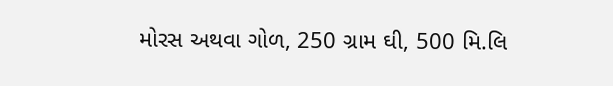મોરસ અથવા ગોળ, 250 ગ્રામ ઘી, 500 મિ.લિ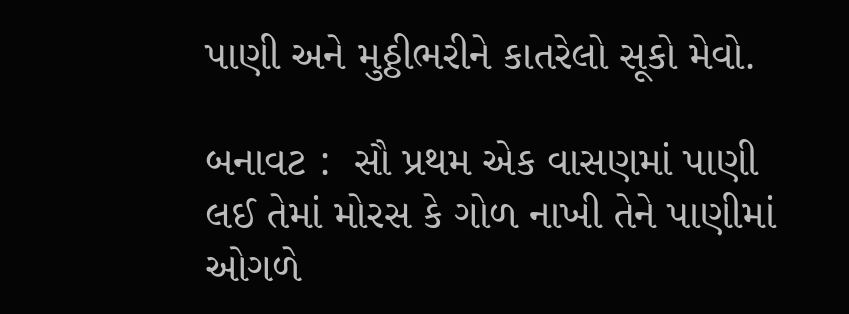પાણી અને મુઠ્ઠીભરીને કાતરેલો સૂકો મેવો.

બનાવટ :  સૌ પ્રથમ એક વાસણમાં પાણી લઈ તેમાં મોરસ કે ગોળ નાખી તેને પાણીમાં ઓગળે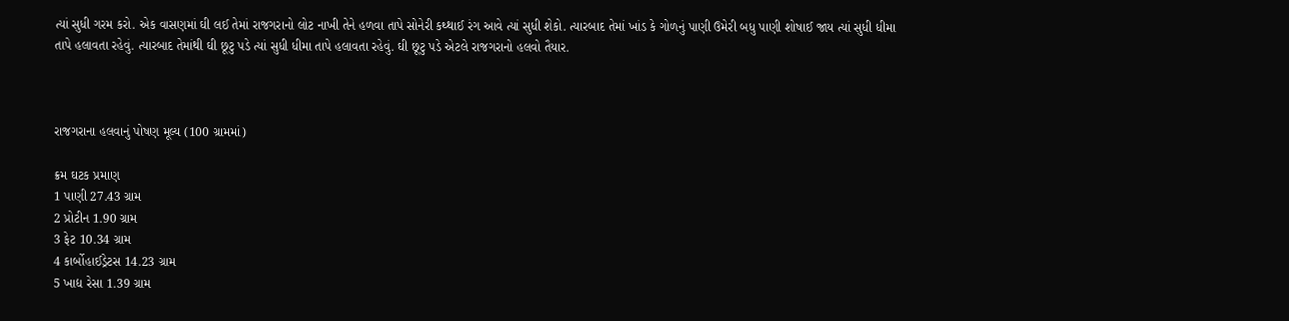ત્યાં સુધી ગરમ કરો. એક વાસણમાં ઘી લઈ તેમાં રાજગરાનો લોટ નાખી તેને હળવા તાપે સોનેરી કથ્થાઈ રંગ આવે ત્યાં સુધી શેકો. ત્યારબાદ તેમાં ખાંડ કે ગોળનું પાણી ઉમેરી બધુ પાણી શોષાઈ જાય ત્યાં સુધી ધીમા તાપે હલાવતા રહેવું. ત્યારબાદ તેમાંથી ઘી છૂટુ પડે ત્યાં સુધી ધીમા તાપે હલાવતા રહેવું. ઘી છૂટુ પડે એટલે રાજગરાનો હલવો તૈયાર.



રાજગરાના હલવાનું પોષણ મૂલ્ય (100 ગ્રામમાં)

ક્રમ ઘટક પ્રમાણ
1 પાણી 27.43 ગ્રામ
2 પ્રોટીન 1.90 ગ્રામ
3 ફેટ 10.34 ગ્રામ
4 કાર્બોહાઈડ્રેટસ 14.23 ગ્રામ
5 ખાદ્ય રેસા 1.39 ગ્રામ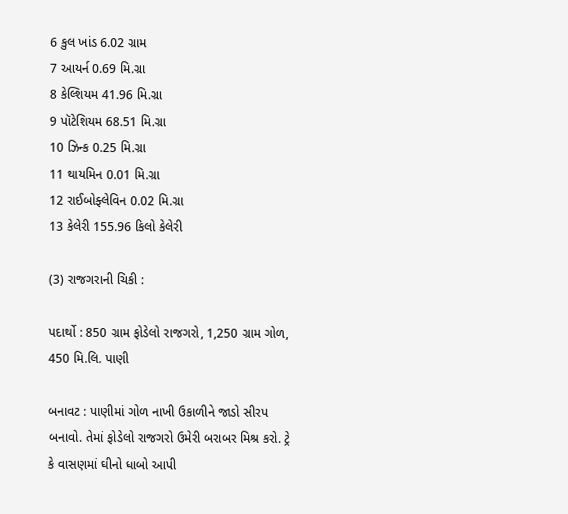6 કુલ ખાંડ 6.02 ગ્રામ
7 આયર્ન 0.69 મિ.ગ્રા
8 કેલ્શિયમ 41.96 મિ.ગ્રા
9 પૉટેશિયમ 68.51 મિ.ગ્રા
10 ઝિન્ક 0.25 મિ.ગ્રા
11 થાયમિન 0.01 મિ.ગ્રા
12 રાઈબોફ્લેવિન 0.02 મિ.ગ્રા
13 કેલેરી 155.96 કિલો કેલેરી

(3) રાજગરાની ચિકી :

પદાર્થો : 850 ગ્રામ ફોડેલો રાજગરો, 1,250 ગ્રામ ગોળ, 450 મિ.લિ. પાણી

બનાવટ : પાણીમાં ગોળ નાખી ઉકાળીને જાડો સીરપ બનાવો. તેમાં ફોડેલો રાજગરો ઉમેરી બરાબર મિશ્ર કરો. ટ્રે કે વાસણમાં ઘીનો ધાબો આપી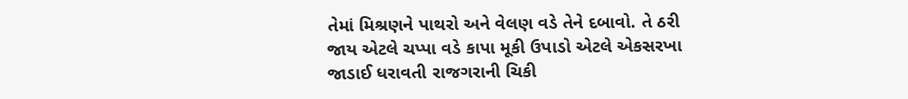તેમાં મિશ્રણને પાથરો અને વેલણ વડે તેને દબાવો. તે ઠરી જાય એટલે ચપ્પા વડે કાપા મૂકી ઉપાડો એટલે એકસરખા જાડાઈ ધરાવતી રાજગરાની ચિકી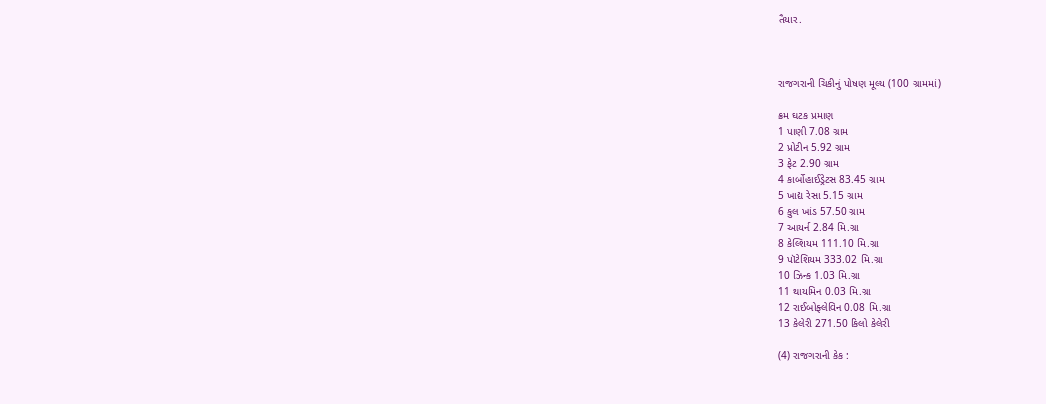તૈયાર.



રાજગરાની ચિકીનું પોષણ મૂલ્ય (100 ગ્રામમાં)

ક્રમ ઘટક પ્રમાણ
1 પાણી 7.08 ગ્રામ
2 પ્રોટીન 5.92 ગ્રામ
3 ફેટ 2.90 ગ્રામ
4 કાર્બોહાઈડ્રેટસ 83.45 ગ્રામ
5 ખાદ્ય રેસા 5.15 ગ્રામ
6 કુલ ખાંડ 57.50 ગ્રામ
7 આયર્ન 2.84 મિ.ગ્રા
8 કેલ્શિયમ 111.10 મિ.ગ્રા
9 પૉટેશિયમ 333.02 મિ.ગ્રા
10 ઝિન્ક 1.03 મિ.ગ્રા
11 થાયમિન 0.03 મિ.ગ્રા
12 રાઈબોફ્લેવિન 0.08 મિ.ગ્રા
13 કેલેરી 271.50 કિલો કેલેરી

(4) રાજગરાની કેક :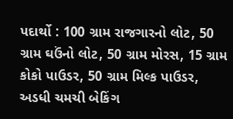પદાર્થો : 100 ગ્રામ રાજગારનો લોટ, 50 ગ્રામ ઘઉંનો લોટ, 50 ગ્રામ મોરસ, 15 ગ્રામ કોકો પાઉડર, 50 ગ્રામ મિલ્ક પાઉડર, અડધી ચમચી બેકિંગ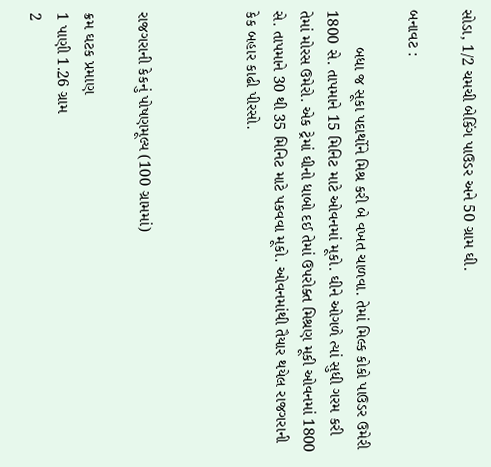સોડા, 1/2 ચમચી બેકિંગ પાઉડર અને 50 ગ્રામ ઘી.

બનાવટ :

        બધા જ સૂકા પદાર્થોને મિશ્ર કરી બે વખત ચાળવા. તેમાં મિલ્ક કોકો પાઉડર ઉમેરી 1800 સે. તાપમાને 15 મિનિટ માટે ઓવનમાં મૂકો. ઘીને ઓગળે ત્યાં સુધી ગરમ કરી તેમાં મોરસ ઉમેરો. એક ટ્રેમાં ઘીનો ધાબો દઈ તેમાં ઉપરોક્ત મિશ્રણ મૂકી ઓવનમાં 1800 સે. તાપમાને 30 થી 35 મિનિટ માટે પકવવા મૂકો. ઓવનમાંથી તૈયાર થયેલ રાજગરાની કેક બહાર કાઢી પીરસો.



રાજગરાની કેકનું પોષણમૂલ્ય (100 ગ્રામમાં)

ક્રમ ઘટક પ્રમાણ
1 પાણી 1.26 ગ્રામ
2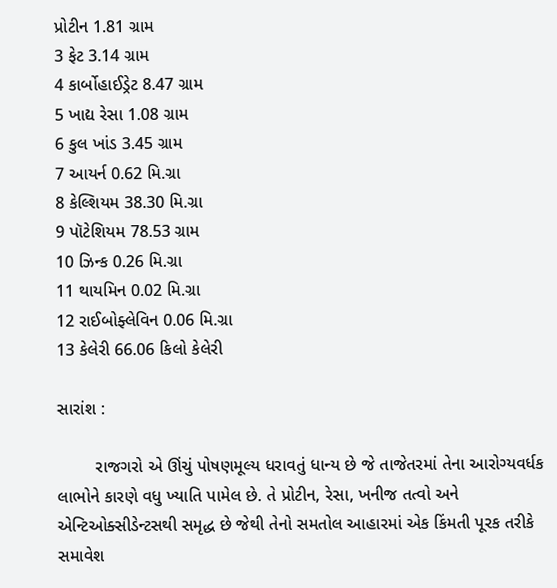પ્રોટીન 1.81 ગ્રામ
3 ફેટ 3.14 ગ્રામ
4 કાર્બોહાઈડ્રેટ 8.47 ગ્રામ
5 ખાદ્ય રેસા 1.08 ગ્રામ
6 કુલ ખાંડ 3.45 ગ્રામ
7 આયર્ન 0.62 મિ.ગ્રા
8 કેલ્શિયમ 38.30 મિ.ગ્રા
9 પૉટેશિયમ 78.53 ગ્રામ
10 ઝિન્ક 0.26 મિ.ગ્રા
11 થાયમિન 0.02 મિ.ગ્રા
12 રાઈબોફ્લેવિન 0.06 મિ.ગ્રા
13 કેલેરી 66.06 કિલો કેલેરી

સારાંશ :

        રાજગરો એ ઊંચું પોષણમૂલ્ય ધરાવતું ધાન્ય છે જે તાજેતરમાં તેના આરોગ્યવર્ધક લાભોને કારણે વધુ ખ્યાતિ પામેલ છે. તે પ્રોટીન, રેસા, ખનીજ તત્વો અને એન્ટિઓક્સીડેન્ટસથી સમૃદ્ધ છે જેથી તેનો સમતોલ આહારમાં એક કિંમતી પૂરક તરીકે સમાવેશ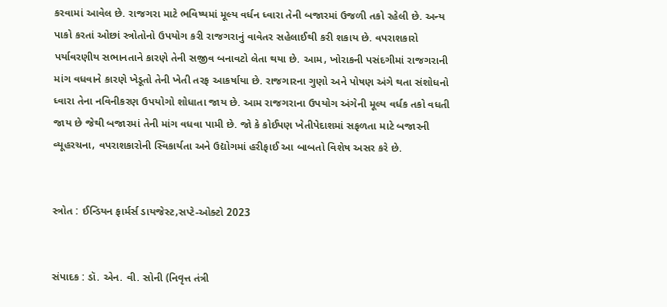કરવામાં આવેલ છે. રાજગરા માટે ભવિષ્યમાં મૂલ્ય વર્ધન ધ્વારા તેની બજારમાં ઉજળી તકો રહેલી છે. અન્ય પાકો કરતાં ઓછાં સ્ત્રોતોનો ઉપયોગ કરી રાજગરાનું વાવેતર સહેલાઈથી કરી શકાય છે. વપરાશકારો પર્યાવરણીય સભાનતાને કારણે તેની સજીવ બનાવટો લેતા થયા છે. આમ, ખોરાકની પસંદગીમાં રાજગરાની માંગ વધવાને કારણે ખેડૂતો તેની ખેતી તરફ આકર્ષાયા છે. રાજગારના ગુણો અને પોષણ અંગે થતા સંશોધનો ધ્વારા તેના નવિનીકરણ ઉપયોગો શોધાતા જાય છે. આમ રાજગરાના ઉપયોગ અંગેની મૂલ્ય વર્ધક તકો વધતી જાય છે જેથી બજારમાં તેની માંગ વધવા પામી છે. જો કે કોઈપણ ખેતીપેદાશમાં સફળતા માટે બજારની વ્યૂહરચના, વપરાશકારોની સ્વિકાર્યતા અને ઉદ્યોગમાં હરીફાઈ આ બાબતો વિશેષ અસર કરે છે.


સ્ત્રોત : ઈન્ડિયન ફાર્મર્સ ડાયજેસ્ટ,સપ્ટે-ઓક્ટો 2023


સંપાદક : ડૉ. એન. વી. સોની (નિવૃત્ત તંત્રી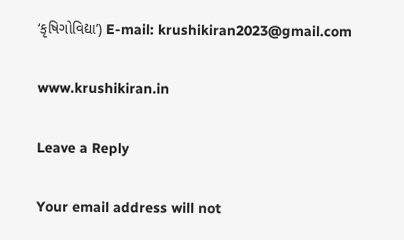‘કૃષિગોવિદ્યા’) E-mail: krushikiran2023@gmail.com

www.krushikiran.in

Leave a Reply

Your email address will not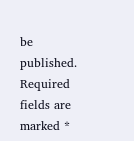be published. Required fields are marked *